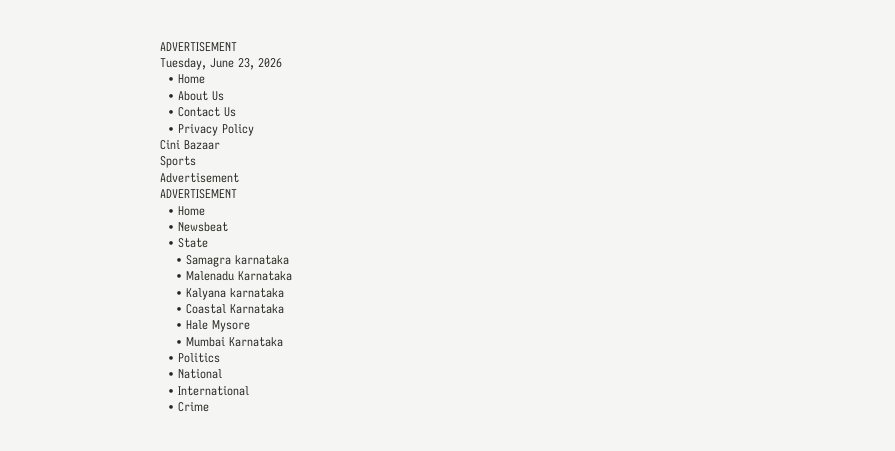ADVERTISEMENT
Tuesday, June 23, 2026
  • Home
  • About Us
  • Contact Us
  • Privacy Policy
Cini Bazaar
Sports
Advertisement
ADVERTISEMENT
  • Home
  • Newsbeat
  • State
    • Samagra karnataka
    • Malenadu Karnataka
    • Kalyana karnataka
    • Coastal Karnataka
    • Hale Mysore
    • Mumbai Karnataka
  • Politics
  • National
  • International
  • Crime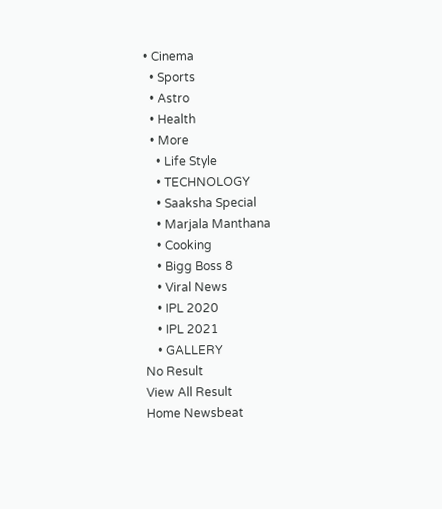• Cinema
  • Sports
  • Astro
  • Health
  • More
    • Life Style
    • TECHNOLOGY
    • Saaksha Special
    • Marjala Manthana
    • Cooking
    • Bigg Boss 8
    • Viral News
    • IPL 2020
    • IPL 2021
    • GALLERY
No Result
View All Result
Home Newsbeat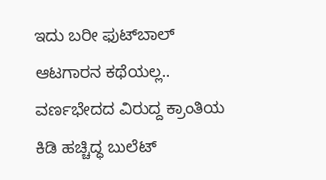ಇದು ಬರೀ ಫುಟ್‍ಬಾಲ್ ಆಟಗಾರನ ಕಥೆಯಲ್ಲ.. ವರ್ಣಭೇದದ ವಿರುದ್ದ ಕ್ರಾಂತಿಯ ಕಿಡಿ ಹಚ್ಚಿದ್ಧ ಬುಲೆಟ್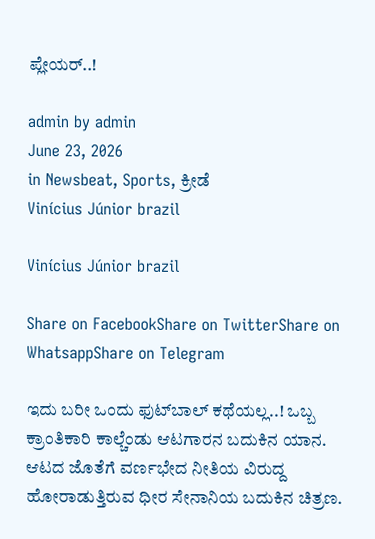ಪ್ಲೇಯರ್..!

admin by admin
June 23, 2026
in Newsbeat, Sports, ಕ್ರೀಡೆ
Vinícius Júnior brazil

Vinícius Júnior brazil

Share on FacebookShare on TwitterShare on WhatsappShare on Telegram

ಇದು ಬರೀ ಒಂದು ಫುಟ್‍ಬಾಲ್ ಕಥೆಯಲ್ಲ..! ಒಬ್ಬ ಕ್ರಾಂತಿಕಾರಿ ಕಾಲ್ಚೆಂಡು ಆಟಗಾರನ ಬದುಕಿನ ಯಾನ. ಆಟದ ಜೊತೆಗೆ ವರ್ಣಭೇದ ನೀತಿಯ ವಿರುದ್ದ ಹೋರಾಡುತ್ತಿರುವ ಧೀರ ಸೇನಾನಿಯ ಬದುಕಿನ ಚಿತ್ರಣ.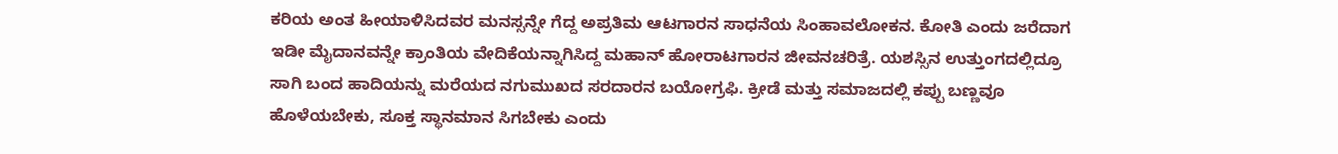ಕರಿಯ ಅಂತ ಹೀಯಾಳಿಸಿದವರ ಮನಸ್ಸನ್ನೇ ಗೆದ್ದ ಅಪ್ರತಿಮ ಆಟಗಾರನ ಸಾಧನೆಯ ಸಿಂಹಾವಲೋಕನ. ಕೋತಿ ಎಂದು ಜರೆದಾಗ ಇಡೀ ಮೈದಾನವನ್ನೇ ಕ್ರಾಂತಿಯ ವೇದಿಕೆಯನ್ನಾಗಿಸಿದ್ದ ಮಹಾನ್ ಹೋರಾಟಗಾರನ ಜೀವನಚರಿತ್ರೆ. ಯಶಸ್ಸಿನ ಉತ್ತುಂಗದಲ್ಲಿದ್ರೂ ಸಾಗಿ ಬಂದ ಹಾದಿಯನ್ನು ಮರೆಯದ ನಗುಮುಖದ ಸರದಾರನ ಬಯೋಗ್ರಫಿ. ಕ್ರೀಡೆ ಮತ್ತು ಸಮಾಜದಲ್ಲಿ ಕಪ್ಪು ಬಣ್ಣವೂ ಹೊಳೆಯಬೇಕು, ಸೂಕ್ತ ಸ್ಥಾನಮಾನ ಸಿಗಬೇಕು ಎಂದು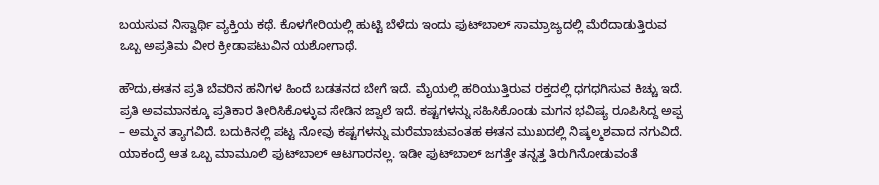ಬಯಸುವ ನಿಸ್ವಾರ್ಥಿ ವ್ಯಕ್ತಿಯ ಕಥೆ. ಕೊಳಗೇರಿಯಲ್ಲಿ ಹುಟ್ಟಿ ಬೆಳೆದು ಇಂದು ಫುಟ್‍ಬಾಲ್ ಸಾಮ್ರಾಜ್ಯದಲ್ಲಿ ಮೆರೆದಾಡುತ್ತಿರುವ ಒಬ್ಬ ಅಪ್ರತಿಮ ವೀರ ಕ್ರೀಡಾಪಟುವಿನ ಯಶೋಗಾಥೆ.

ಹೌದು,ಈತನ ಪ್ರತಿ ಬೆವರಿನ ಹನಿಗಳ ಹಿಂದೆ ಬಡತನದ ಬೇಗೆ ಇದೆ. ಮೈಯಲ್ಲಿ ಹರಿಯುತ್ತಿರುವ ರಕ್ತದಲ್ಲಿ ಧಗಧಗಿಸುವ ಕಿಚ್ಚು ಇದೆ. ಪ್ರತಿ ಅವಮಾನಕ್ಕೂ ಪ್ರತಿಕಾರ ತೀರಿಸಿಕೊಳ್ಳುವ ಸೇಡಿನ ಜ್ವಾಲೆ ಇದೆ. ಕಷ್ಟಗಳನ್ನು ಸಹಿಸಿಕೊಂಡು ಮಗನ ಭವಿಷ್ಯ ರೂಪಿಸಿದ್ದ ಅಪ್ಪ – ಅಮ್ಮನ ತ್ಯಾಗವಿದೆ. ಬದುಕಿನಲ್ಲಿ ಪಟ್ಟ ನೋವು ಕಷ್ಟಗಳನ್ನು ಮರೆಮಾಚುವಂತಹ ಈತನ ಮುಖದಲ್ಲಿ ನಿಷ್ಕಲ್ಮಶವಾದ ನಗುವಿದೆ. ಯಾಕಂದ್ರೆ ಆತ ಒಬ್ಬ ಮಾಮೂಲಿ ಫುಟ್‍ಬಾಲ್ ಆಟಗಾರನಲ್ಲ. ಇಡೀ ಫುಟ್‍ಬಾಲ್ ಜಗತ್ತೇ ತನ್ನತ್ತ ತಿರುಗಿನೋಡುವಂತೆ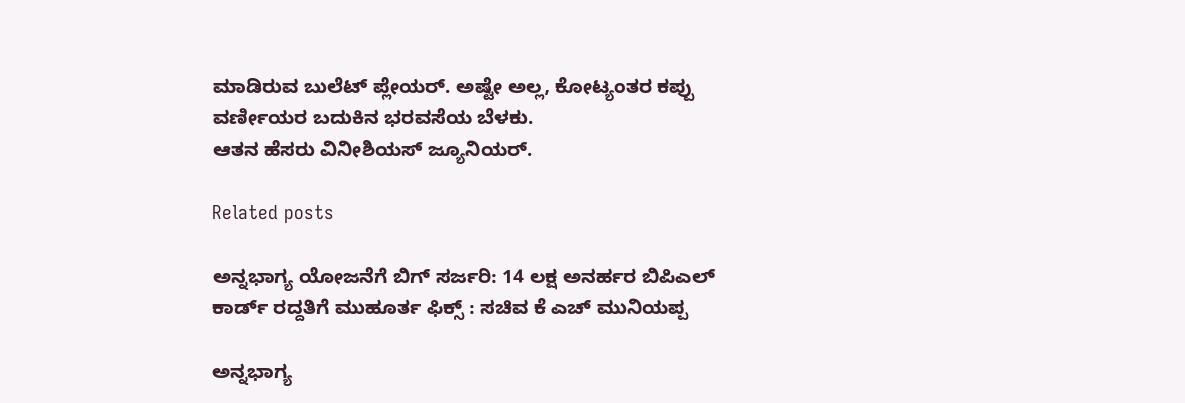ಮಾಡಿರುವ ಬುಲೆಟ್ ಪ್ಲೇಯರ್. ಅಷ್ಟೇ ಅಲ್ಲ, ಕೋಟ್ಯಂತರ ಕಪ್ಪು ವರ್ಣೀಯರ ಬದುಕಿನ ಭರವಸೆಯ ಬೆಳಕು.
ಆತನ ಹೆಸರು ವಿನೀಶಿಯಸ್ ಜ್ಯೂನಿಯರ್.

Related posts

ಅನ್ನಭಾಗ್ಯ ಯೋಜನೆಗೆ ಬಿಗ್ ಸರ್ಜರಿ: 14 ಲಕ್ಷ ಅನರ್ಹರ ಬಿಪಿಎಲ್ ಕಾರ್ಡ್ ರದ್ದತಿಗೆ ಮುಹೂರ್ತ ಫಿಕ್ಸ್ : ಸಚಿವ ಕೆ ಎಚ್ ಮುನಿಯಪ್ಪ

ಅನ್ನಭಾಗ್ಯ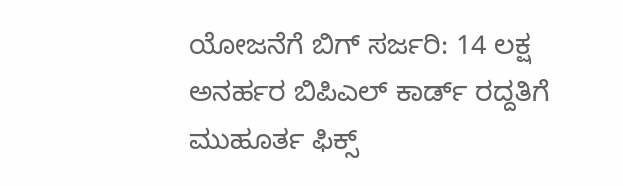ಯೋಜನೆಗೆ ಬಿಗ್ ಸರ್ಜರಿ: 14 ಲಕ್ಷ ಅನರ್ಹರ ಬಿಪಿಎಲ್ ಕಾರ್ಡ್ ರದ್ದತಿಗೆ ಮುಹೂರ್ತ ಫಿಕ್ಸ್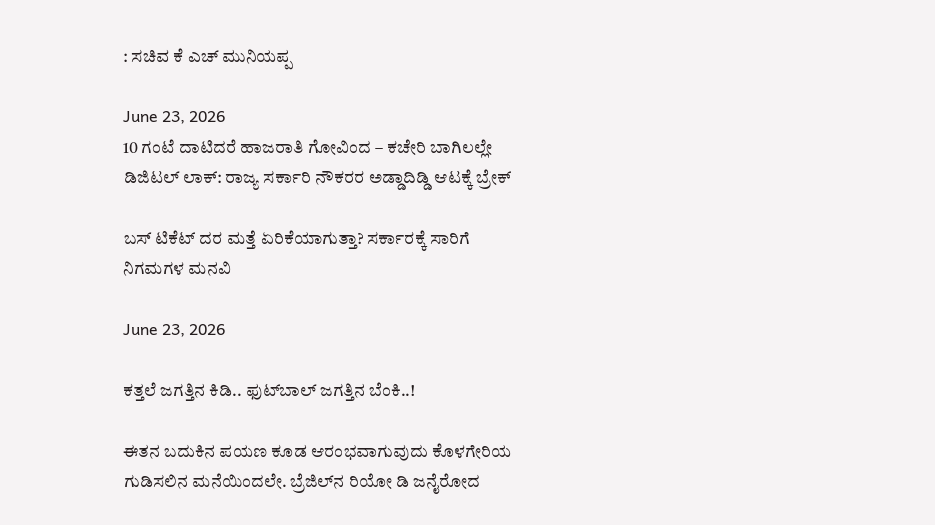: ಸಚಿವ ಕೆ ಎಚ್ ಮುನಿಯಪ್ಪ

June 23, 2026
10 ಗಂಟೆ ದಾಟಿದರೆ ಹಾಜರಾತಿ ಗೋವಿಂದ – ಕಚೇರಿ ಬಾಗಿಲಲ್ಲೇ ಡಿಜಿಟಲ್ ಲಾಕ್: ರಾಜ್ಯ ಸರ್ಕಾರಿ ನೌಕರರ ಅಡ್ಡಾದಿಡ್ಡಿ ಆಟಕ್ಕೆ ಬ್ರೇಕ್

ಬಸ್ ಟಿಕೆಟ್ ದರ ಮತ್ತೆ ಏರಿಕೆಯಾಗುತ್ತಾ? ಸರ್ಕಾರಕ್ಕೆ ಸಾರಿಗೆ ನಿಗಮಗಳ ಮನವಿ

June 23, 2026

ಕತ್ತಲೆ ಜಗತ್ತಿನ ಕಿಡಿ.. ಫುಟ್‍ಬಾಲ್ ಜಗತ್ತಿನ ಬೆಂಕಿ..!

ಈತನ ಬದುಕಿನ ಪಯಣ ಕೂಡ ಆರಂಭವಾಗುವುದು ಕೊಳಗೇರಿಯ ಗುಡಿಸಲಿನ ಮನೆಯಿಂದಲೇ. ಬ್ರೆಜಿಲ್‍ನ ರಿಯೋ ಡಿ ಜನೈರೋದ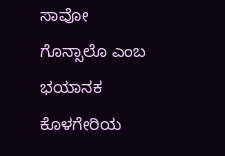ಸಾವೋ ಗೊನ್ಸಾಲೊ ಎಂಬ ಭಯಾನಕ ಕೊಳಗೇರಿಯ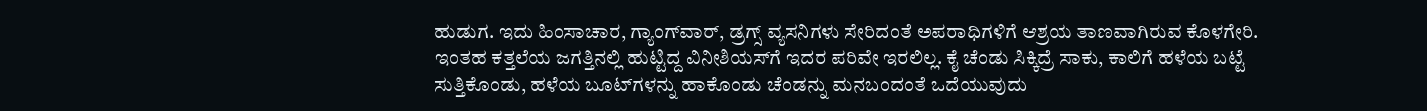ಹುಡುಗ. ಇದು ಹಿಂಸಾಚಾರ, ಗ್ಯಾಂಗ್‍ವಾರ್, ಡ್ರಗ್ಸ್ ವ್ಯಸನಿಗಳು ಸೇರಿದಂತೆ ಅಪರಾಧಿಗಳಿಗೆ ಆಶ್ರಯ ತಾಣವಾಗಿರುವ ಕೊಳಗೇರಿ. ಇಂತಹ ಕತ್ತಲೆಯ ಜಗತ್ತಿನಲ್ಲಿ ಹುಟ್ಟಿದ್ದ ವಿನೀಶಿಯಸ್‍ಗೆ ಇದರ ಪರಿವೇ ಇರಲಿಲ್ಲ. ಕೈ ಚೆಂಡು ಸಿಕ್ಕಿದ್ರೆ ಸಾಕು, ಕಾಲಿಗೆ ಹಳೆಯ ಬಟ್ಟೆ ಸುತ್ತಿಕೊಂಡು, ಹಳೆಯ ಬೂಟ್‍ಗಳನ್ನು ಹಾಕೊಂಡು ಚೆಂಡನ್ನು ಮನಬಂದಂತೆ ಒದೆಯುವುದು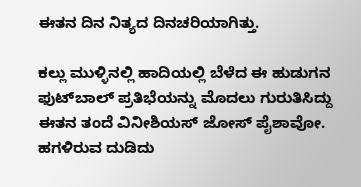ಈತನ ದಿನ ನಿತ್ಯದ ದಿನಚರಿಯಾಗಿತ್ತು.

ಕಲ್ಲು ಮುಳ್ಳಿನಲ್ಲಿ ಹಾದಿಯಲ್ಲಿ ಬೆಳೆದ ಈ ಹುಡುಗನ ಫುಟ್‍ಬಾಲ್ ಪ್ರತಿಭೆಯನ್ನು ಮೊದಲು ಗುರುತಿಸಿದ್ದು ಈತನ ತಂದೆ ವಿನೀಶಿಯಸ್ ಜೋಸ್ ಪೈಶಾವೋ. ಹಗಳಿರುವ ದುಡಿದು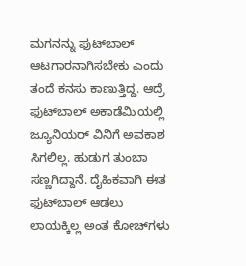ಮಗನನ್ನು ಫುಟ್‍ಬಾಲ್ ಆಟಗಾರನಾಗಿಸಬೇಕು ಎಂದು ತಂದೆ ಕನಸು ಕಾಣುತ್ತಿದ್ದ. ಆದ್ರೆ ಫುಟ್‍ಬಾಲ್ ಅಕಾಡೆಮಿಯಲ್ಲಿ ಜ್ಯೂನಿಯರ್ ವಿನಿಗೆ ಅವಕಾಶ ಸಿಗಲಿಲ್ಲ. ಹುಡುಗ ತುಂಬಾ ಸಣ್ಣಗಿದ್ದಾನೆ. ದೈಹಿಕವಾಗಿ ಈತ ಫುಟ್‍ಬಾಲ್ ಆಡಲು ಲಾಯಕ್ಕಿಲ್ಲ ಅಂತ ಕೋಚ್‍ಗಳು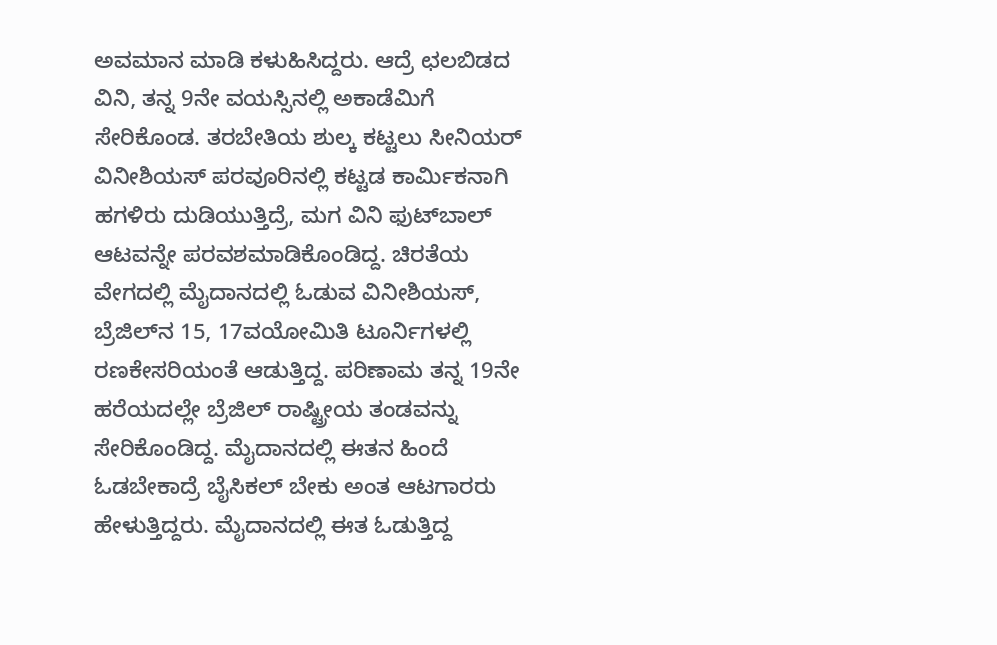ಅವಮಾನ ಮಾಡಿ ಕಳುಹಿಸಿದ್ದರು. ಆದ್ರೆ ಛಲಬಿಡದ ವಿನಿ, ತನ್ನ 9ನೇ ವಯಸ್ಸಿನಲ್ಲಿ ಅಕಾಡೆಮಿಗೆ ಸೇರಿಕೊಂಡ. ತರಬೇತಿಯ ಶುಲ್ಕ ಕಟ್ಟಲು ಸೀನಿಯರ್ ವಿನೀಶಿಯಸ್ ಪರವೂರಿನಲ್ಲಿ ಕಟ್ಟಡ ಕಾರ್ಮಿಕನಾಗಿ ಹಗಳಿರು ದುಡಿಯುತ್ತಿದ್ರೆ, ಮಗ ವಿನಿ ಫುಟ್‍ಬಾಲ್ ಆಟವನ್ನೇ ಪರವಶಮಾಡಿಕೊಂಡಿದ್ದ. ಚಿರತೆಯ ವೇಗದಲ್ಲಿ ಮೈದಾನದಲ್ಲಿ ಓಡುವ ವಿನೀಶಿಯಸ್, ಬ್ರೆಜಿಲ್‍ನ 15, 17ವಯೋಮಿತಿ ಟೂರ್ನಿಗಳಲ್ಲಿ ರಣಕೇಸರಿಯಂತೆ ಆಡುತ್ತಿದ್ದ. ಪರಿಣಾಮ ತನ್ನ 19ನೇ ಹರೆಯದಲ್ಲೇ ಬ್ರೆಜಿಲ್ ರಾಷ್ಟ್ರೀಯ ತಂಡವನ್ನು ಸೇರಿಕೊಂಡಿದ್ದ. ಮೈದಾನದಲ್ಲಿ ಈತನ ಹಿಂದೆ ಓಡಬೇಕಾದ್ರೆ ಬೈಸಿಕಲ್ ಬೇಕು ಅಂತ ಆಟಗಾರರು ಹೇಳುತ್ತಿದ್ದರು. ಮೈದಾನದಲ್ಲಿ ಈತ ಓಡುತ್ತಿದ್ದ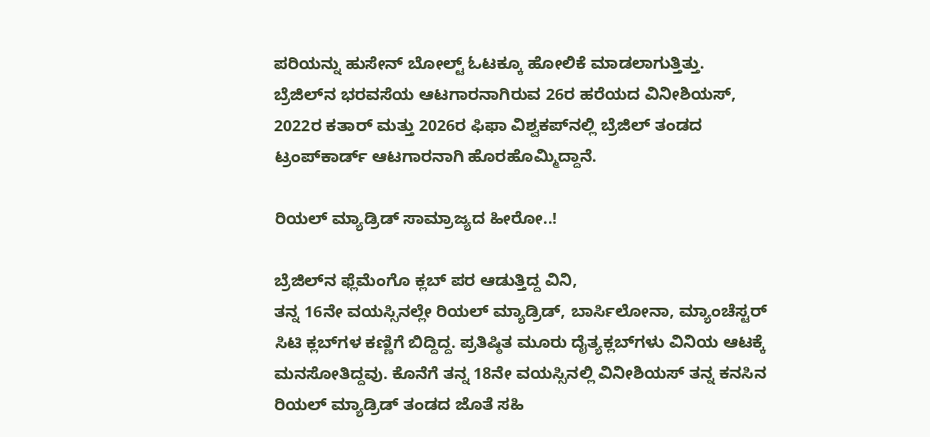ಪರಿಯನ್ನು ಹುಸೇನ್ ಬೋಲ್ಟ್ ಓಟಕ್ಕೂ ಹೋಲಿಕೆ ಮಾಡಲಾಗುತ್ತಿತ್ತು. ಬ್ರೆಜಿಲ್‍ನ ಭರವಸೆಯ ಆಟಗಾರನಾಗಿರುವ 26ರ ಹರೆಯದ ವಿನೀಶಿಯಸ್, 2022ರ ಕತಾರ್ ಮತ್ತು 2026ರ ಫಿಫಾ ವಿಶ್ವಕಪ್‍ನಲ್ಲಿ ಬ್ರೆಜಿಲ್ ತಂಡದ ಟ್ರಂಪ್‍ಕಾರ್ಡ್ ಆಟಗಾರನಾಗಿ ಹೊರಹೊಮ್ಮಿದ್ದಾನೆ.

ರಿಯಲ್ ಮ್ಯಾಡ್ರಿಡ್ ಸಾಮ್ರಾಜ್ಯದ ಹೀರೋ..!

ಬ್ರೆಜಿಲ್‍ನ ಫ್ಲೆಮೆಂಗೊ ಕ್ಲಬ್ ಪರ ಆಡುತ್ತಿದ್ದ ವಿನಿ,
ತನ್ನ 16ನೇ ವಯಸ್ಸಿನಲ್ಲೇ ರಿಯಲ್ ಮ್ಯಾಡ್ರಿಡ್, ಬಾರ್ಸಿಲೋನಾ, ಮ್ಯಾಂಚೆಸ್ಟರ್ ಸಿಟಿ ಕ್ಲಬ್‍ಗಳ ಕಣ್ಣಿಗೆ ಬಿದ್ದಿದ್ದ. ಪ್ರತಿಷ್ಠಿತ ಮೂರು ದೈತ್ಯಕ್ಲಬ್‍ಗಳು ವಿನಿಯ ಆಟಕ್ಕೆ ಮನಸೋತಿದ್ದವು. ಕೊನೆಗೆ ತನ್ನ 18ನೇ ವಯಸ್ಸಿನಲ್ಲಿ ವಿನೀಶಿಯಸ್ ತನ್ನ ಕನಸಿನ ರಿಯಲ್ ಮ್ಯಾಡ್ರಿಡ್ ತಂಡದ ಜೊತೆ ಸಹಿ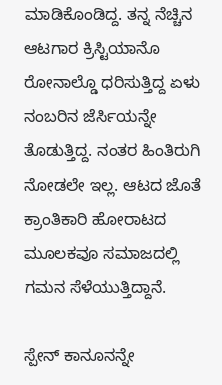ಮಾಡಿಕೊಂಡಿದ್ದ. ತನ್ನ ನೆಚ್ಚಿನ ಆಟಗಾರ ಕ್ರಿಸ್ಟಿಯಾನೊ ರೋನಾಲ್ಡೊ ಧರಿಸುತ್ತಿದ್ದ ಏಳು ನಂಬರಿನ ಜೆರ್ಸಿಯನ್ನೇ ತೊಡುತ್ತಿದ್ದ. ನಂತರ ಹಿಂತಿರುಗಿ ನೋಡಲೇ ಇಲ್ಲ. ಆಟದ ಜೊತೆ ಕ್ರಾಂತಿಕಾರಿ ಹೋರಾಟದ ಮೂಲಕವೂ ಸಮಾಜದಲ್ಲಿ ಗಮನ ಸೆಳೆಯುತ್ತಿದ್ದಾನೆ.

ಸ್ಪೇನ್ ಕಾನೂನನ್ನೇ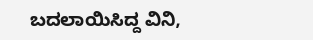ಬದಲಾಯಿಸಿದ್ದ ವಿನಿ,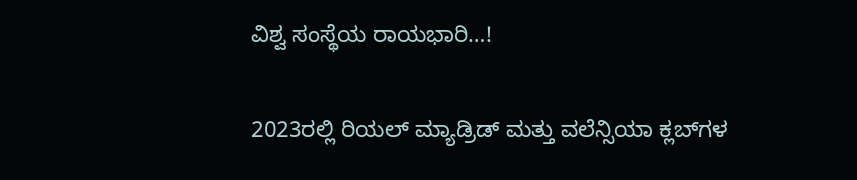ವಿಶ್ವ ಸಂಸ್ಥೆಯ ರಾಯಭಾರಿ…!

2023ರಲ್ಲಿ ರಿಯಲ್ ಮ್ಯಾಡ್ರಿಡ್ ಮತ್ತು ವಲೆನ್ಸಿಯಾ ಕ್ಲಬ್‍ಗಳ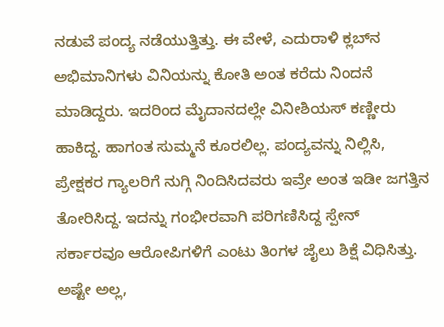ನಡುವೆ ಪಂದ್ಯ ನಡೆಯುತ್ತಿತ್ತು. ಈ ವೇಳೆ, ಎದುರಾಳಿ ಕ್ಲಬ್‍ನ ಅಭಿಮಾನಿಗಳು ವಿನಿಯನ್ನು ಕೋತಿ ಅಂತ ಕರೆದು ನಿಂದನೆ ಮಾಡಿದ್ದರು. ಇದರಿಂದ ಮೈದಾನದಲ್ಲೇ ವಿನೀಶಿಯಸ್ ಕಣ್ಣೀರು ಹಾಕಿದ್ದ. ಹಾಗಂತ ಸುಮ್ಮನೆ ಕೂರಲಿಲ್ಲ. ಪಂದ್ಯವನ್ನು ನಿಲ್ಲಿಸಿ, ಪ್ರೇಕ್ಷಕರ ಗ್ಯಾಲರಿಗೆ ನುಗ್ಗಿ ನಿಂದಿಸಿದವರು ಇವ್ರೇ ಅಂತ ಇಡೀ ಜಗತ್ತಿನ ತೋರಿಸಿದ್ದ. ಇದನ್ನು ಗಂಭೀರವಾಗಿ ಪರಿಗಣಿಸಿದ್ದ ಸ್ಪೇನ್ ಸರ್ಕಾರವೂ ಆರೋಪಿಗಳಿಗೆ ಎಂಟು ತಿಂಗಳ ಜೈಲು ಶಿಕ್ಷೆ ವಿಧಿಸಿತ್ತು. ಅಷ್ಟೇ ಅಲ್ಲ,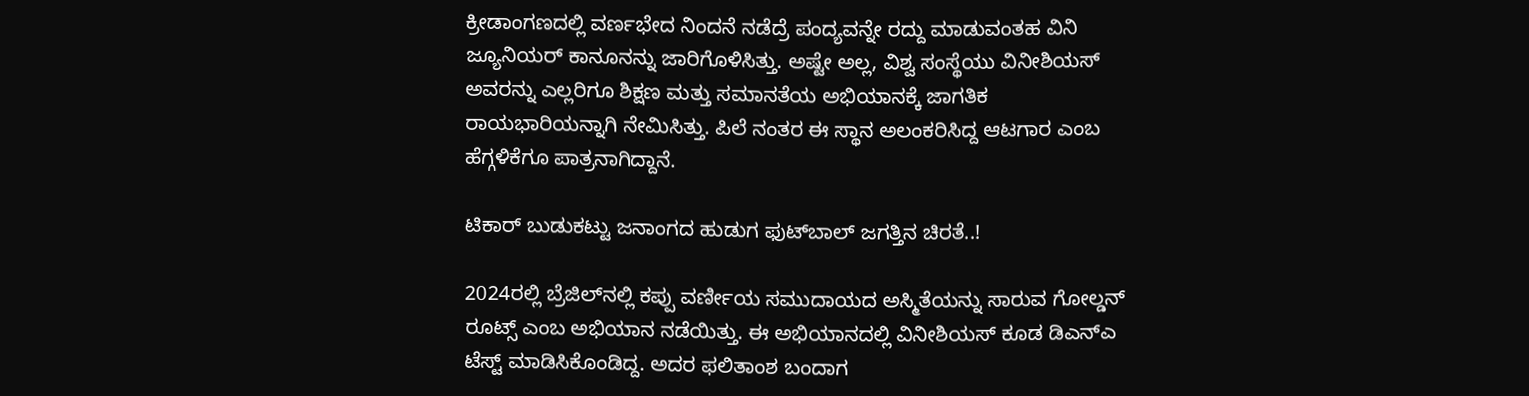ಕ್ರೀಡಾಂಗಣದಲ್ಲಿ ವರ್ಣಭೇದ ನಿಂದನೆ ನಡೆದ್ರೆ ಪಂದ್ಯವನ್ನೇ ರದ್ದು ಮಾಡುವಂತಹ ವಿನಿ ಜ್ಯೂನಿಯರ್ ಕಾನೂನನ್ನು ಜಾರಿಗೊಳಿಸಿತ್ತು. ಅಷ್ಟೇ ಅಲ್ಲ, ವಿಶ್ವ ಸಂಸ್ಥೆಯು ವಿನೀಶಿಯಸ್ ಅವರನ್ನು ಎಲ್ಲರಿಗೂ ಶಿಕ್ಷಣ ಮತ್ತು ಸಮಾನತೆಯ ಅಭಿಯಾನಕ್ಕೆ ಜಾಗತಿಕ ರಾಯಭಾರಿಯನ್ನಾಗಿ ನೇಮಿಸಿತ್ತು. ಪಿಲೆ ನಂತರ ಈ ಸ್ಥಾನ ಅಲಂಕರಿಸಿದ್ದ ಆಟಗಾರ ಎಂಬ ಹೆಗ್ಗಳಿಕೆಗೂ ಪಾತ್ರನಾಗಿದ್ದಾನೆ.

ಟಿಕಾರ್ ಬುಡುಕಟ್ಟು ಜನಾಂಗದ ಹುಡುಗ ಫುಟ್‍ಬಾಲ್ ಜಗತ್ತಿನ ಚಿರತೆ..!

2024ರಲ್ಲಿ ಬ್ರೆಜಿಲ್‍ನಲ್ಲಿ ಕಪ್ಪು ವರ್ಣೀಯ ಸಮುದಾಯದ ಅಸ್ಮಿತೆಯನ್ನು ಸಾರುವ ಗೋಲ್ಡನ್ ರೂಟ್ಸ್ ಎಂಬ ಅಭಿಯಾನ ನಡೆಯಿತ್ತು. ಈ ಅಭಿಯಾನದಲ್ಲಿ ವಿನೀಶಿಯಸ್ ಕೂಡ ಡಿಎನ್‍ಎ ಟೆಸ್ಟ್ ಮಾಡಿಸಿಕೊಂಡಿದ್ದ. ಅದರ ಫಲಿತಾಂಶ ಬಂದಾಗ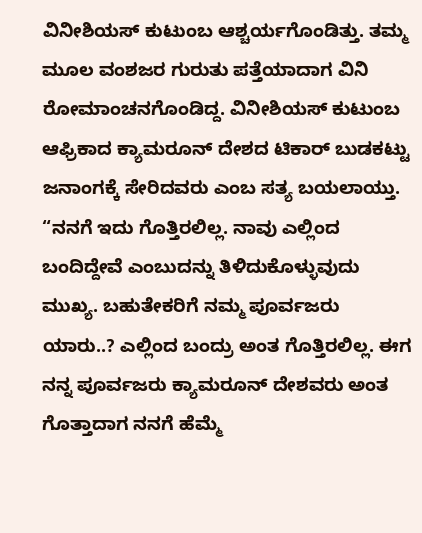ವಿನೀಶಿಯಸ್ ಕುಟುಂಬ ಆಶ್ಚರ್ಯಗೊಂಡಿತ್ತು. ತಮ್ಮ ಮೂಲ ವಂಶಜರ ಗುರುತು ಪತ್ತೆಯಾದಾಗ ವಿನಿ ರೋಮಾಂಚನಗೊಂಡಿದ್ದ. ವಿನೀಶಿಯಸ್ ಕುಟುಂಬ ಆಫ್ರಿಕಾದ ಕ್ಯಾಮರೂನ್ ದೇಶದ ಟಿಕಾರ್ ಬುಡಕಟ್ಟು ಜನಾಂಗಕ್ಕೆ ಸೇರಿದವರು ಎಂಬ ಸತ್ಯ ಬಯಲಾಯ್ತು. “ನನಗೆ ಇದು ಗೊತ್ತಿರಲಿಲ್ಲ. ನಾವು ಎಲ್ಲಿಂದ ಬಂದಿದ್ದೇವೆ ಎಂಬುದನ್ನು ತಿಳಿದುಕೊಳ್ಳುವುದು ಮುಖ್ಯ. ಬಹುತೇಕರಿಗೆ ನಮ್ಮ ಪೂರ್ವಜರು ಯಾರು..? ಎಲ್ಲಿಂದ ಬಂದ್ರು ಅಂತ ಗೊತ್ತಿರಲಿಲ್ಲ. ಈಗ ನನ್ನ ಪೂರ್ವಜರು ಕ್ಯಾಮರೂನ್ ದೇಶವರು ಅಂತ ಗೊತ್ತಾದಾಗ ನನಗೆ ಹೆಮ್ಮೆ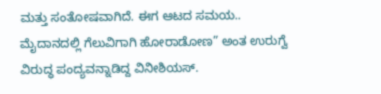ಮತ್ತು ಸಂತೋಷವಾಗಿದೆ. ಈಗ ಆಟದ ಸಮಯ.. ಮೈದಾನದಲ್ಲಿ ಗೆಲುವಿಗಾಗಿ ಹೋರಾಡೋಣ” ಅಂತ ಉರುಗ್ವೆ ವಿರುದ್ಧ ಪಂದ್ಯವನ್ನಾಡಿದ್ದ ವಿನೀಶಿಯಸ್.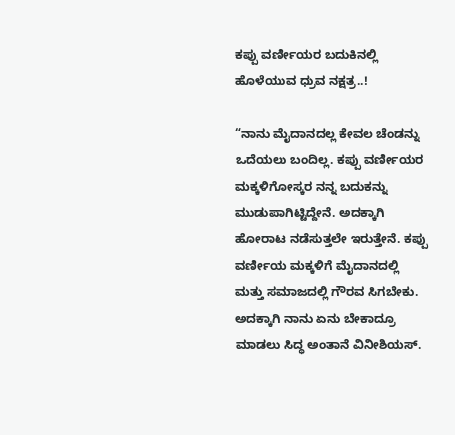ಕಪ್ಪು ವರ್ಣೀಯರ ಬದುಕಿನಲ್ಲಿ ಹೊಳೆಯುವ ಧ್ರುವ ನಕ್ಷತ್ರ..!

“ನಾನು ಮೈದಾನದಲ್ಲ ಕೇವಲ ಚೆಂಡನ್ನು ಒದೆಯಲು ಬಂದಿಲ್ಲ. ಕಪ್ಪು ವರ್ಣೀಯರ ಮಕ್ಕಳಿಗೋಸ್ಕರ ನನ್ನ ಬದುಕನ್ನು ಮುಡುಪಾಗಿಟ್ಟಿದ್ದೇನೆ. ಅದಕ್ಕಾಗಿ ಹೋರಾಟ ನಡೆಸುತ್ತಲೇ ಇರುತ್ತೇನೆ. ಕಪ್ಪು ವರ್ಣೀಯ ಮಕ್ಕಳಿಗೆ ಮೈದಾನದಲ್ಲಿ ಮತ್ತು ಸಮಾಜದಲ್ಲಿ ಗೌರವ ಸಿಗಬೇಕು. ಅದಕ್ಕಾಗಿ ನಾನು ಏನು ಬೇಕಾದ್ರೂ ಮಾಡಲು ಸಿದ್ಧ ಅಂತಾನೆ ವಿನೀಶಿಯಸ್.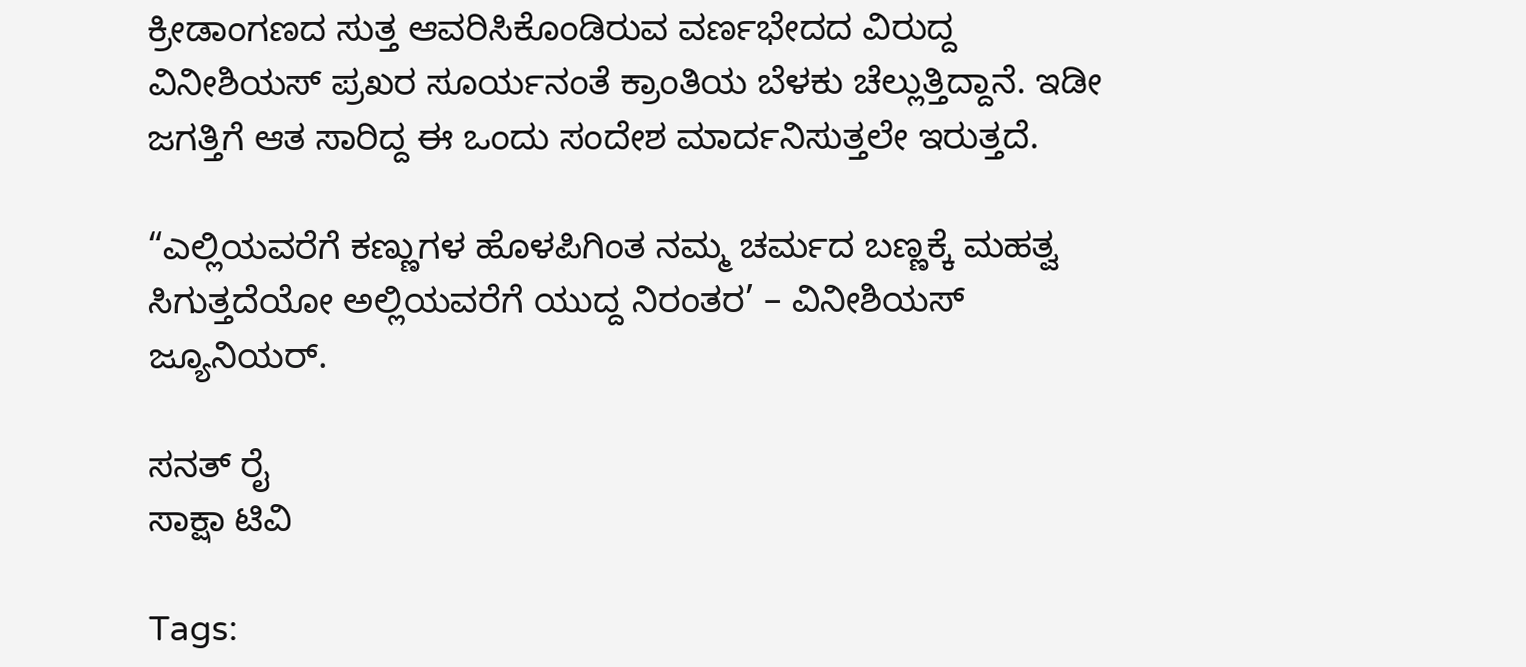ಕ್ರೀಡಾಂಗಣದ ಸುತ್ತ ಆವರಿಸಿಕೊಂಡಿರುವ ವರ್ಣಭೇದದ ವಿರುದ್ದ ವಿನೀಶಿಯಸ್ ಪ್ರಖರ ಸೂರ್ಯನಂತೆ ಕ್ರಾಂತಿಯ ಬೆಳಕು ಚೆಲ್ಲುತ್ತಿದ್ದಾನೆ. ಇಡೀ ಜಗತ್ತಿಗೆ ಆತ ಸಾರಿದ್ದ ಈ ಒಂದು ಸಂದೇಶ ಮಾರ್ದನಿಸುತ್ತಲೇ ಇರುತ್ತದೆ.

“ಎಲ್ಲಿಯವರೆಗೆ ಕಣ್ಣುಗಳ ಹೊಳಪಿಗಿಂತ ನಮ್ಮ ಚರ್ಮದ ಬಣ್ಣಕ್ಕೆ ಮಹತ್ವ ಸಿಗುತ್ತದೆಯೋ ಅಲ್ಲಿಯವರೆಗೆ ಯುದ್ದ ನಿರಂತರ’ – ವಿನೀಶಿಯಸ್ ಜ್ಯೂನಿಯರ್.

ಸನತ್ ರೈ
ಸಾಕ್ಷಾ ಟಿವಿ

Tags: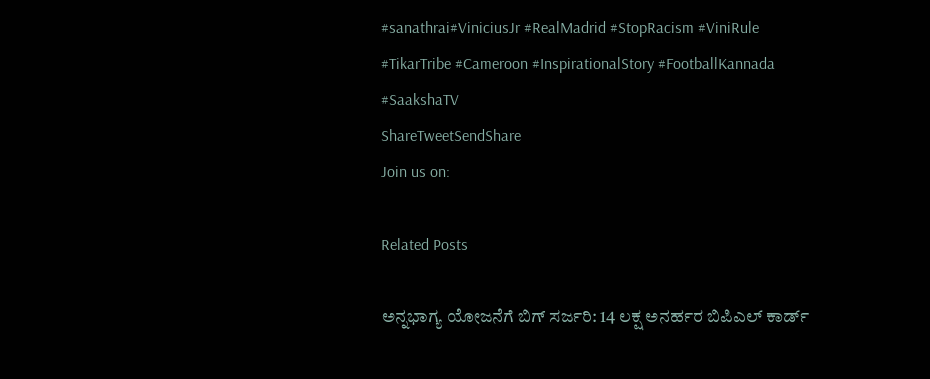#sanathrai#ViniciusJr #RealMadrid #StopRacism #ViniRule #TikarTribe #Cameroon #InspirationalStory #FootballKannada #SaakshaTV
ShareTweetSendShare
Join us on:

Related Posts

ಅನ್ನಭಾಗ್ಯ ಯೋಜನೆಗೆ ಬಿಗ್ ಸರ್ಜರಿ: 14 ಲಕ್ಷ ಅನರ್ಹರ ಬಿಪಿಎಲ್ ಕಾರ್ಡ್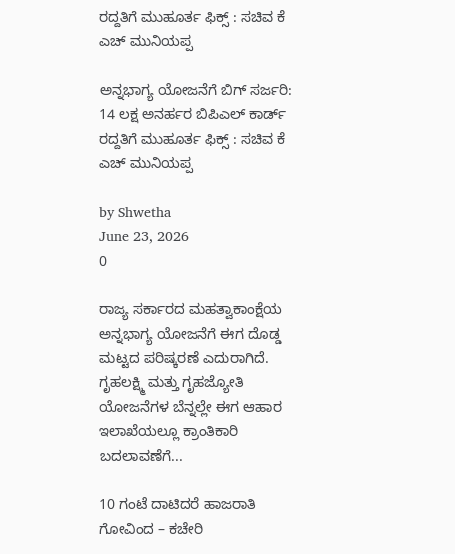ರದ್ದತಿಗೆ ಮುಹೂರ್ತ ಫಿಕ್ಸ್ : ಸಚಿವ ಕೆ ಎಚ್ ಮುನಿಯಪ್ಪ

ಅನ್ನಭಾಗ್ಯ ಯೋಜನೆಗೆ ಬಿಗ್ ಸರ್ಜರಿ: 14 ಲಕ್ಷ ಅನರ್ಹರ ಬಿಪಿಎಲ್ ಕಾರ್ಡ್ ರದ್ದತಿಗೆ ಮುಹೂರ್ತ ಫಿಕ್ಸ್ : ಸಚಿವ ಕೆ ಎಚ್ ಮುನಿಯಪ್ಪ

by Shwetha
June 23, 2026
0

ರಾಜ್ಯ ಸರ್ಕಾರದ ಮಹತ್ವಾಕಾಂಕ್ಷೆಯ ಅನ್ನಭಾಗ್ಯ ಯೋಜನೆಗೆ ಈಗ ದೊಡ್ಡ ಮಟ್ಟದ ಪರಿಷ್ಕರಣೆ ಎದುರಾಗಿದೆ. ಗೃಹಲಕ್ಷ್ಮಿ ಮತ್ತು ಗೃಹಜ್ಯೋತಿ ಯೋಜನೆಗಳ ಬೆನ್ನಲ್ಲೇ ಈಗ ಆಹಾರ ಇಲಾಖೆಯಲ್ಲೂ ಕ್ರಾಂತಿಕಾರಿ ಬದಲಾವಣೆಗೆ...

10 ಗಂಟೆ ದಾಟಿದರೆ ಹಾಜರಾತಿ ಗೋವಿಂದ – ಕಚೇರಿ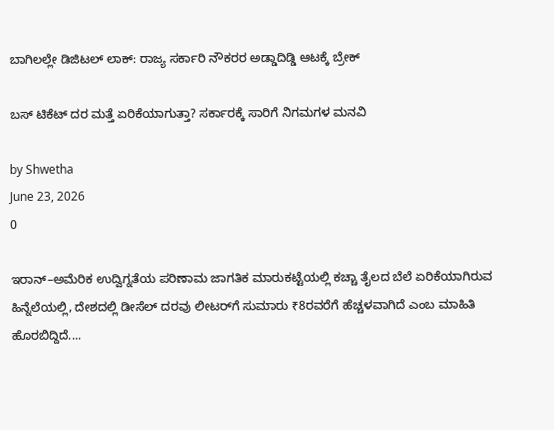ಬಾಗಿಲಲ್ಲೇ ಡಿಜಿಟಲ್ ಲಾಕ್: ರಾಜ್ಯ ಸರ್ಕಾರಿ ನೌಕರರ ಅಡ್ಡಾದಿಡ್ಡಿ ಆಟಕ್ಕೆ ಬ್ರೇಕ್

ಬಸ್ ಟಿಕೆಟ್ ದರ ಮತ್ತೆ ಏರಿಕೆಯಾಗುತ್ತಾ? ಸರ್ಕಾರಕ್ಕೆ ಸಾರಿಗೆ ನಿಗಮಗಳ ಮನವಿ

by Shwetha
June 23, 2026
0

ಇರಾನ್–ಅಮೆರಿಕ ಉದ್ವಿಗ್ನತೆಯ ಪರಿಣಾಮ ಜಾಗತಿಕ ಮಾರುಕಟ್ಟೆಯಲ್ಲಿ ಕಚ್ಚಾ ತೈಲದ ಬೆಲೆ ಏರಿಕೆಯಾಗಿರುವ ಹಿನ್ನೆಲೆಯಲ್ಲಿ, ದೇಶದಲ್ಲಿ ಡೀಸೆಲ್ ದರವು ಲೀಟರ್‌ಗೆ ಸುಮಾರು ₹8ರವರೆಗೆ ಹೆಚ್ಚಳವಾಗಿದೆ ಎಂಬ ಮಾಹಿತಿ ಹೊರಬಿದ್ದಿದೆ....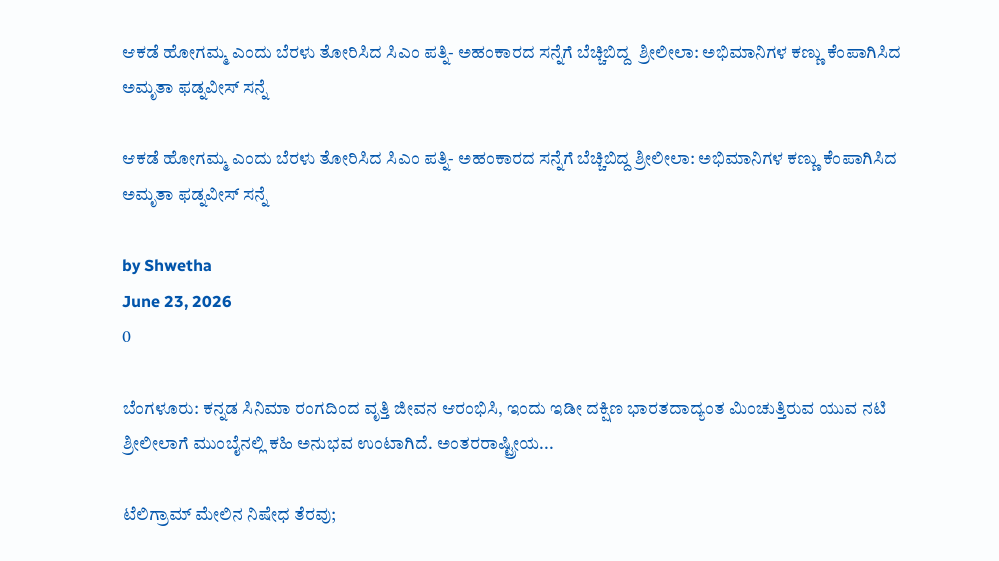ಆಕಡೆ ಹೋಗಮ್ಮ ಎಂದು ಬೆರಳು ತೋರಿಸಿದ ಸಿಎಂ ಪತ್ನಿ- ಅಹಂಕಾರದ ಸನ್ನೆಗೆ ಬೆಚ್ಚಿಬಿದ್ದ  ಶ್ರೀಲೀಲಾ: ಅಭಿಮಾನಿಗಳ ಕಣ್ಣು ಕೆಂಪಾಗಿಸಿದ ಅಮೃತಾ ಫಡ್ನವೀಸ್ ಸನ್ನೆ

ಆಕಡೆ ಹೋಗಮ್ಮ ಎಂದು ಬೆರಳು ತೋರಿಸಿದ ಸಿಎಂ ಪತ್ನಿ- ಅಹಂಕಾರದ ಸನ್ನೆಗೆ ಬೆಚ್ಚಿಬಿದ್ದ ಶ್ರೀಲೀಲಾ: ಅಭಿಮಾನಿಗಳ ಕಣ್ಣು ಕೆಂಪಾಗಿಸಿದ ಅಮೃತಾ ಫಡ್ನವೀಸ್ ಸನ್ನೆ

by Shwetha
June 23, 2026
0

ಬೆಂಗಳೂರು: ಕನ್ನಡ ಸಿನಿಮಾ ರಂಗದಿಂದ ವೃತ್ತಿ ಜೀವನ ಆರಂಭಿಸಿ, ಇಂದು ಇಡೀ ದಕ್ಷಿಣ ಭಾರತದಾದ್ಯಂತ ಮಿಂಚುತ್ತಿರುವ ಯುವ ನಟಿ ಶ್ರೀಲೀಲಾಗೆ ಮುಂಬೈನಲ್ಲಿ ಕಹಿ ಅನುಭವ ಉಂಟಾಗಿದೆ. ಅಂತರರಾಷ್ಟ್ರೀಯ...

ಟೆಲಿಗ್ರಾಮ್ ಮೇಲಿನ ನಿಷೇಧ ತೆರವು;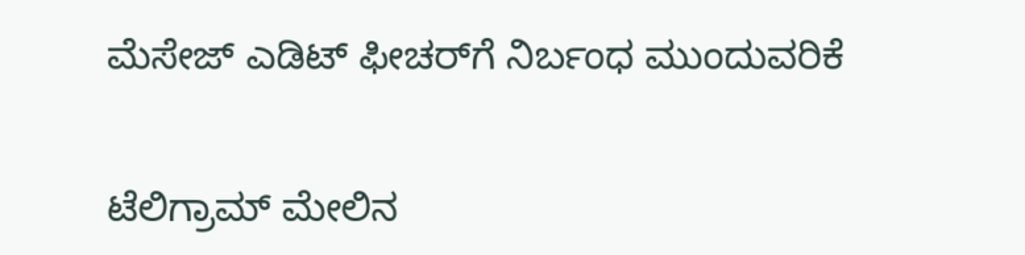ಮೆಸೇಜ್ ಎಡಿಟ್‌ ಫೀಚರ್‌ಗೆ ನಿರ್ಬಂಧ ಮುಂದುವರಿಕೆ

ಟೆಲಿಗ್ರಾಮ್ ಮೇಲಿನ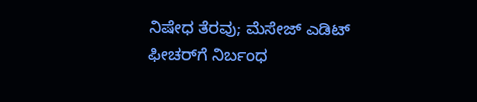ನಿಷೇಧ ತೆರವು; ಮೆಸೇಜ್ ಎಡಿಟ್‌ ಫೀಚರ್‌ಗೆ ನಿರ್ಬಂಧ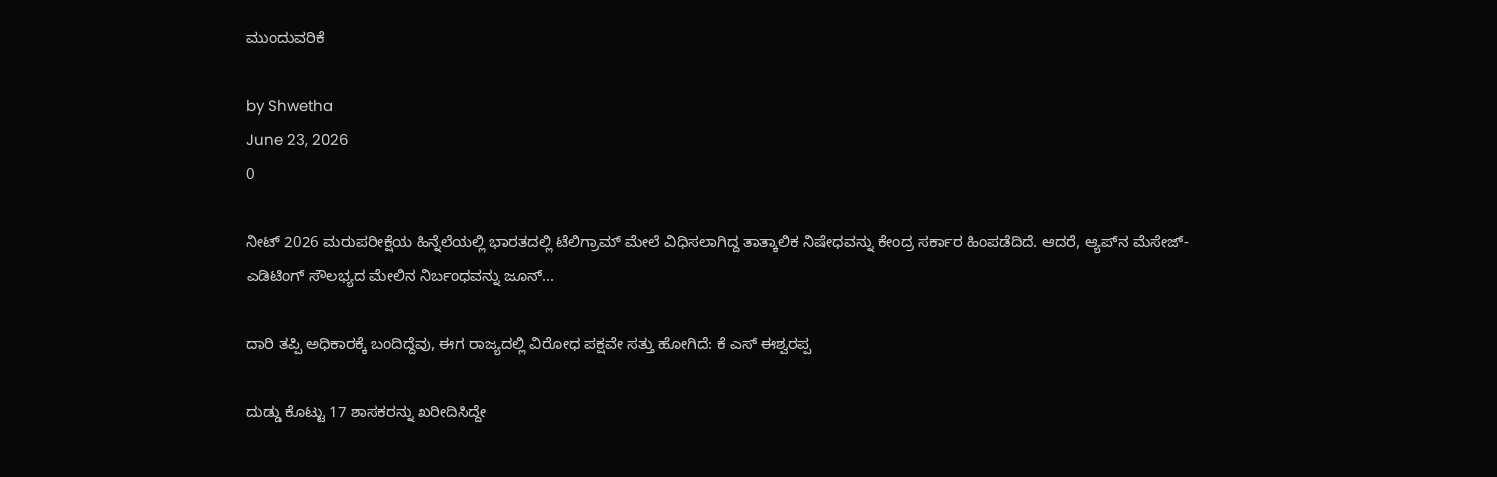ಮುಂದುವರಿಕೆ

by Shwetha
June 23, 2026
0

ನೀಟ್ 2026 ಮರುಪರೀಕ್ಷೆಯ ಹಿನ್ನೆಲೆಯಲ್ಲಿ ಭಾರತದಲ್ಲಿ ಟೆಲಿಗ್ರಾಮ್ ಮೇಲೆ ವಿಧಿಸಲಾಗಿದ್ದ ತಾತ್ಕಾಲಿಕ ನಿಷೇಧವನ್ನು ಕೇಂದ್ರ ಸರ್ಕಾರ ಹಿಂಪಡೆದಿದೆ. ಆದರೆ, ಆ್ಯಪ್‌ನ ಮೆಸೇಜ್-ಎಡಿಟಿಂಗ್ ಸೌಲಭ್ಯದ ಮೇಲಿನ ನಿರ್ಬಂಧವನ್ನು ಜೂನ್...

ದಾರಿ ತಪ್ಪಿ ಅಧಿಕಾರಕ್ಕೆ ಬಂದಿದ್ದೆವು, ಈಗ ರಾಜ್ಯದಲ್ಲಿ ವಿರೋಧ ಪಕ್ಷವೇ ಸತ್ತು ಹೋಗಿದೆ: ಕೆ ಎಸ್ ಈಶ್ವರಪ್ಪ

ದುಡ್ಡು ಕೊಟ್ಟು 17 ಶಾಸಕರನ್ನು ಖರೀದಿಸಿದ್ದೇ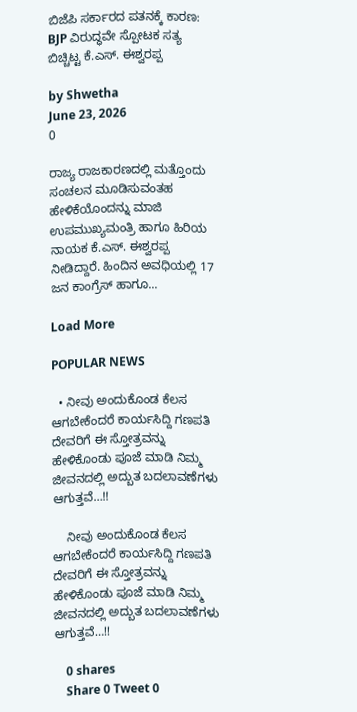ಬಿಜೆಪಿ ಸರ್ಕಾರದ ಪತನಕ್ಕೆ ಕಾರಣ: BJP ವಿರುದ್ಧವೇ ಸ್ಪೋಟಕ ಸತ್ಯ ಬಿಚ್ಚಿಟ್ಟ ಕೆ.ಎಸ್. ಈಶ್ವರಪ್ಪ

by Shwetha
June 23, 2026
0

ರಾಜ್ಯ ರಾಜಕಾರಣದಲ್ಲಿ ಮತ್ತೊಂದು ಸಂಚಲನ ಮೂಡಿಸುವಂತಹ ಹೇಳಿಕೆಯೊಂದನ್ನು ಮಾಜಿ ಉಪಮುಖ್ಯಮಂತ್ರಿ ಹಾಗೂ ಹಿರಿಯ ನಾಯಕ ಕೆ.ಎಸ್. ಈಶ್ವರಪ್ಪ ನೀಡಿದ್ದಾರೆ. ಹಿಂದಿನ ಅವಧಿಯಲ್ಲಿ 17 ಜನ ಕಾಂಗ್ರೆಸ್ ಹಾಗೂ...

Load More

POPULAR NEWS

  • ನೀವು ಅಂದುಕೊಂಡ ಕೆಲಸ ಆಗಬೇಕೆಂದರೆ ಕಾರ್ಯಸಿದ್ದಿ ಗಣಪತಿ ದೇವರಿಗೆ ಈ ಸ್ತೋತ್ರವನ್ನು ಹೇಳಿಕೊಂಡು ಪೂಜೆ ಮಾಡಿ ನಿಮ್ಮ ಜೀವನದಲ್ಲಿ ಅದ್ಬುತ ಬದಲಾವಣೆಗಳು ಆಗುತ್ತವೆ…!!

    ನೀವು ಅಂದುಕೊಂಡ ಕೆಲಸ ಆಗಬೇಕೆಂದರೆ ಕಾರ್ಯಸಿದ್ದಿ ಗಣಪತಿ ದೇವರಿಗೆ ಈ ಸ್ತೋತ್ರವನ್ನು ಹೇಳಿಕೊಂಡು ಪೂಜೆ ಮಾಡಿ ನಿಮ್ಮ ಜೀವನದಲ್ಲಿ ಅದ್ಬುತ ಬದಲಾವಣೆಗಳು ಆಗುತ್ತವೆ…!!

    0 shares
    Share 0 Tweet 0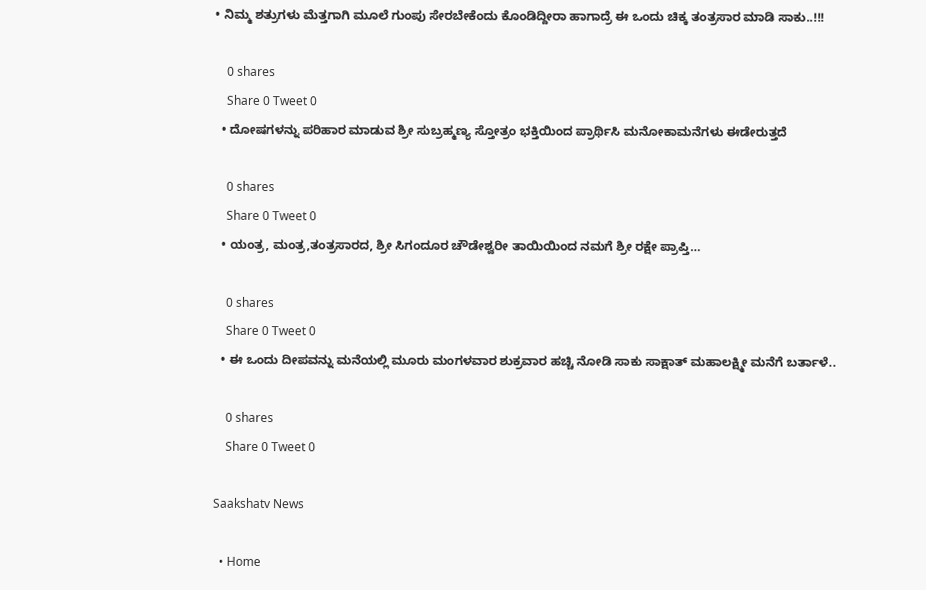• ನಿಮ್ಮ ಶತ್ರುಗಳು ಮೆತ್ತಗಾಗಿ ಮೂಲೆ ಗುಂಪು ಸೇರಬೇಕೆಂದು ಕೊಂಡಿದ್ದೀರಾ ಹಾಗಾದ್ರೆ ಈ ಒಂದು ಚಿಕ್ಕ ತಂತ್ರಸಾರ ಮಾಡಿ ಸಾಕು..!!!

    0 shares
    Share 0 Tweet 0
  • ದೋಷಗಳನ್ನು ಪರಿಹಾರ ಮಾಡುವ ಶ್ರೀ ಸುಬ್ರಹ್ಮಣ್ಯ ಸ್ತೋತ್ರಂ ಭಕ್ತಿಯಿಂದ ಪ್ರಾರ್ಥಿಸಿ ಮನೋಕಾಮನೆಗಳು ಈಡೇರುತ್ತದೆ

    0 shares
    Share 0 Tweet 0
  • ಯಂತ್ರ, ಮಂತ್ರ,ತಂತ್ರಸಾರದ, ಶ್ರೀ ಸಿಗಂದೂರ ಚೌಡೇಶ್ವರೀ ತಾಯಿಯಿಂದ ನಮಗೆ ಶ್ರೀ ರಕ್ಷೇ ಪ್ರಾಪ್ತಿ…

    0 shares
    Share 0 Tweet 0
  • ಈ ಒಂದು ದೀಪವನ್ನು ಮನೆಯಲ್ಲಿ ಮೂರು ಮಂಗಳವಾರ ಶುಕ್ರವಾರ ಹಚ್ಚಿ ನೋಡಿ ಸಾಕು ಸಾಕ್ಷಾತ್ ಮಹಾಲಕ್ಷ್ಮೀ ಮನೆಗೆ ಬರ್ತಾಳೆ..

    0 shares
    Share 0 Tweet 0

Saakshatv News

  • Home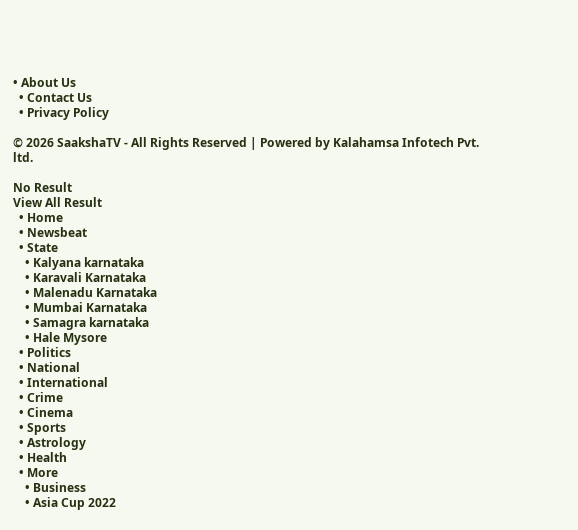• About Us
  • Contact Us
  • Privacy Policy

© 2026 SaakshaTV - All Rights Reserved | Powered by Kalahamsa Infotech Pvt. ltd.

No Result
View All Result
  • Home
  • Newsbeat
  • State
    • Kalyana karnataka
    • Karavali Karnataka
    • Malenadu Karnataka
    • Mumbai Karnataka
    • Samagra karnataka
    • Hale Mysore
  • Politics
  • National
  • International
  • Crime
  • Cinema
  • Sports
  • Astrology
  • Health
  • More
    • Business
    • Asia Cup 2022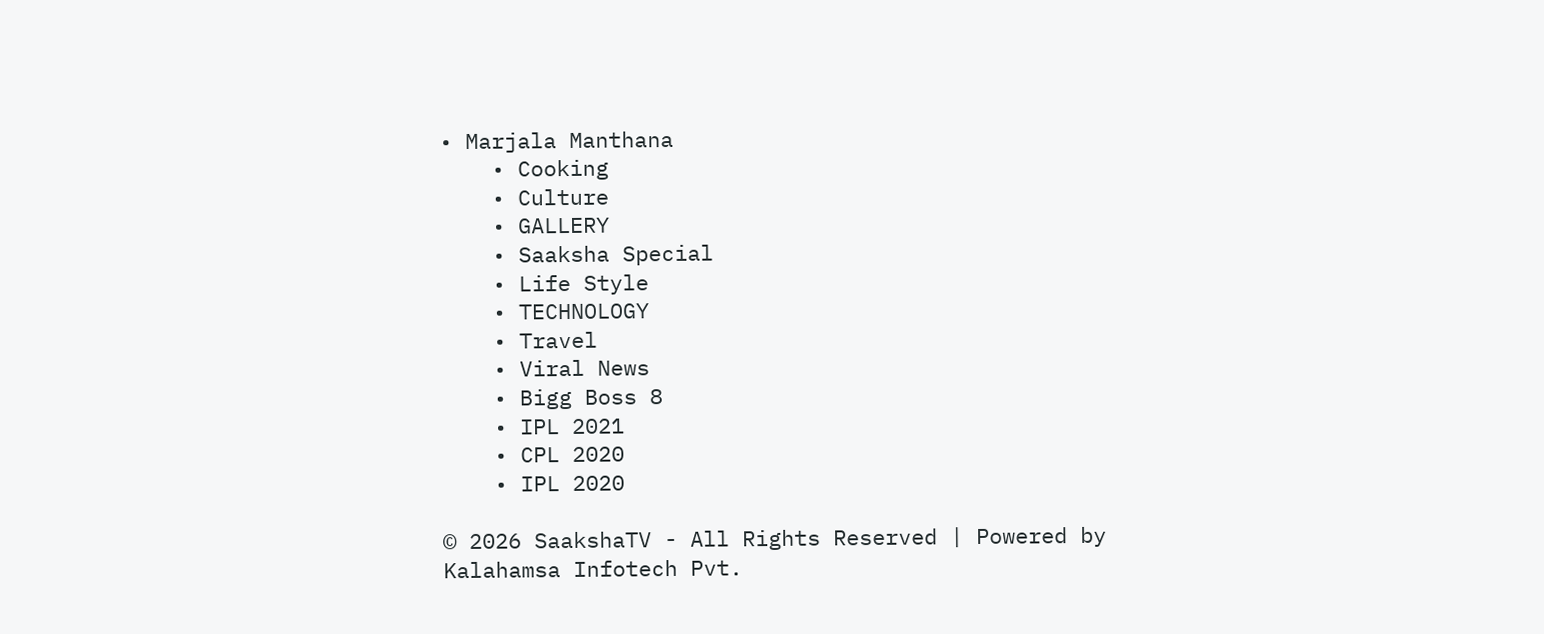• Marjala Manthana
    • Cooking
    • Culture
    • GALLERY
    • Saaksha Special
    • Life Style
    • TECHNOLOGY
    • Travel
    • Viral News
    • Bigg Boss 8
    • IPL 2021
    • CPL 2020
    • IPL 2020

© 2026 SaakshaTV - All Rights Reserved | Powered by Kalahamsa Infotech Pvt.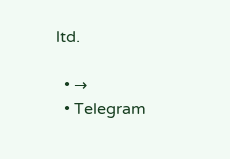ltd.

  • →
  • Telegram